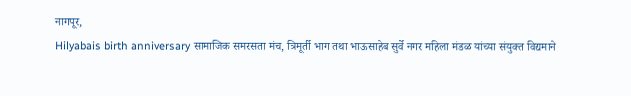नागपूर,
Hilyabais birth anniversary सामाजिक समरसता मंच, त्रिमूर्ती भाग तथा भाऊसाहेब सुर्वे नगर महिला मंडळ यांच्या संयुक्त विद्यमाने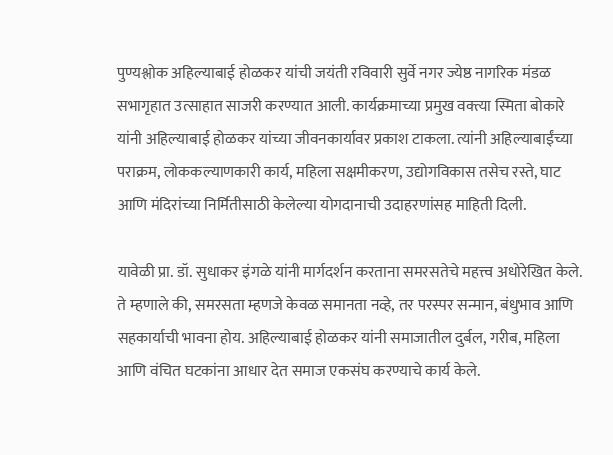पुण्यश्लोक अहिल्याबाई होळकर यांची जयंती रविवारी सुर्वे नगर ज्येष्ठ नागरिक मंडळ सभागृहात उत्साहात साजरी करण्यात आली. कार्यक्रमाच्या प्रमुख वक्त्या स्मिता बोकारे यांनी अहिल्याबाई होळकर यांच्या जीवनकार्यावर प्रकाश टाकला. त्यांनी अहिल्याबाईंच्या पराक्रम, लोककल्याणकारी कार्य, महिला सक्षमीकरण, उद्योगविकास तसेच रस्ते, घाट आणि मंदिरांच्या निर्मितीसाठी केलेल्या योगदानाची उदाहरणांसह माहिती दिली.

यावेळी प्रा. डॉ. सुधाकर इंगळे यांनी मार्गदर्शन करताना समरसतेचे महत्त्व अधोरेखित केले. ते म्हणाले की, समरसता म्हणजे केवळ समानता नव्हे, तर परस्पर सन्मान, बंधुभाव आणि सहकार्याची भावना होय. अहिल्याबाई होळकर यांनी समाजातील दुर्बल, गरीब, महिला आणि वंचित घटकांना आधार देत समाज एकसंघ करण्याचे कार्य केले.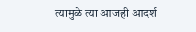त्यामुळे त्या आजही आदर्श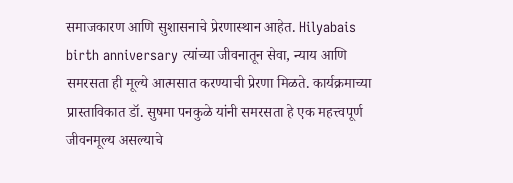समाजकारण आणि सुशासनाचे प्रेरणास्थान आहेत. Hilyabais birth anniversary त्यांच्या जीवनातून सेवा, न्याय आणि समरसता ही मूल्ये आत्मसात करण्याची प्रेरणा मिळते. कार्यक्रमाच्या प्रास्ताविकात डॉ. सुषमा पनकुळे यांनी समरसता हे एक महत्त्वपूर्ण जीवनमूल्य असल्याचे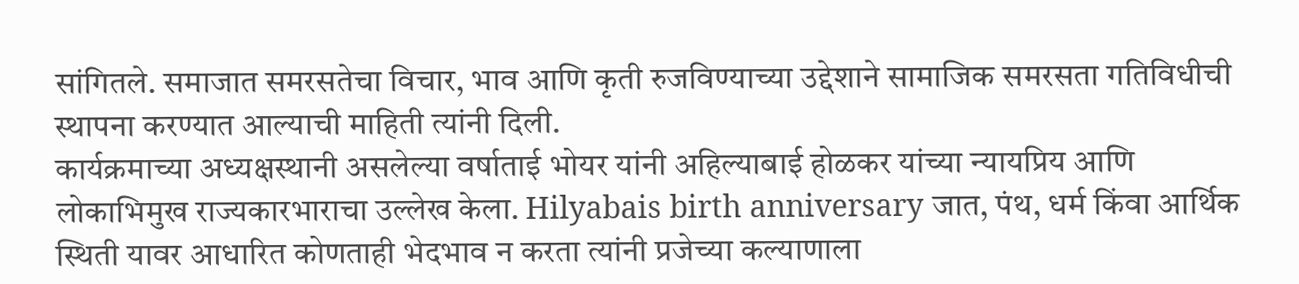सांगितले. समाजात समरसतेचा विचार, भाव आणि कृती रुजविण्याच्या उद्देशाने सामाजिक समरसता गतिविधीची स्थापना करण्यात आल्याची माहिती त्यांनी दिली.
कार्यक्रमाच्या अध्यक्षस्थानी असलेल्या वर्षाताई भोयर यांनी अहिल्याबाई होळकर यांच्या न्यायप्रिय आणि लोकाभिमुख राज्यकारभाराचा उल्लेख केला. Hilyabais birth anniversary जात, पंथ, धर्म किंवा आर्थिक स्थिती यावर आधारित कोणताही भेदभाव न करता त्यांनी प्रजेच्या कल्याणाला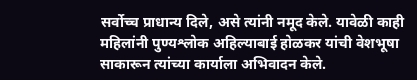सर्वोच्च प्राधान्य दिले, असे त्यांनी नमूद केले. यावेळी काही महिलांनी पुण्यश्लोक अहिल्याबाई होळकर यांची वेशभूषा साकारून त्यांच्या कार्याला अभिवादन केले.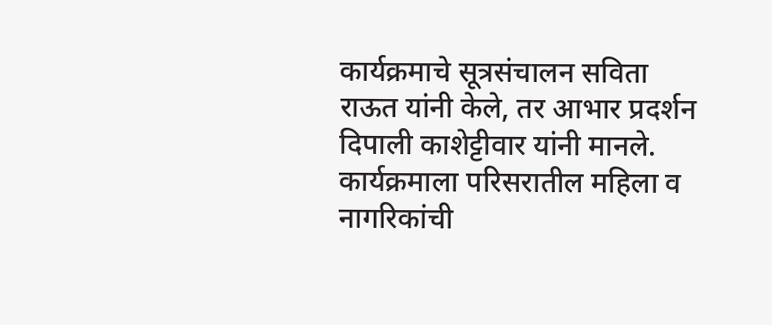कार्यक्रमाचे सूत्रसंचालन सविता राऊत यांनी केले, तर आभार प्रदर्शन दिपाली काशेट्टीवार यांनी मानले. कार्यक्रमाला परिसरातील महिला व नागरिकांची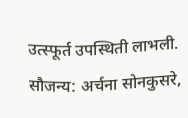उत्स्फूर्त उपस्थिती लाभली.
सौजन्य: अर्चना सोनकुसरे,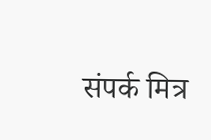संपर्क मित्र